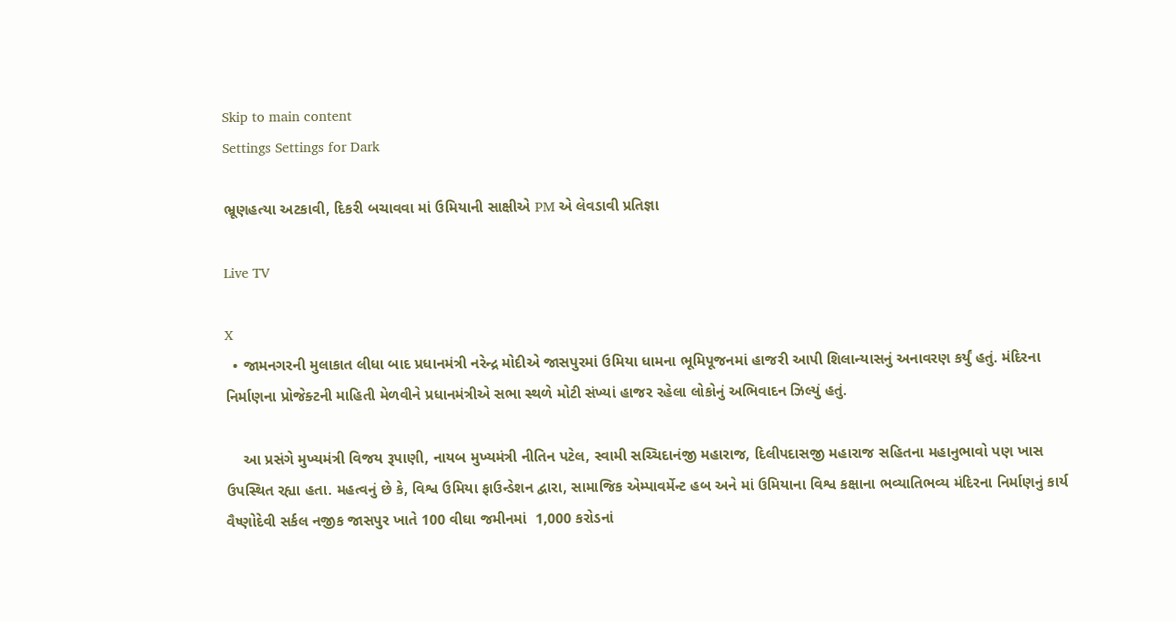Skip to main content
Settings Settings for Dark

ભ્રૂણહત્યા અટકાવી, દિકરી બચાવવા માં ઉમિયાની સાક્ષીએ PM એ લેવડાવી પ્રતિજ્ઞા

Live TV

X
  • જામનગરની મુલાકાત લીધા બાદ પ્રધાનમંત્રી નરેન્દ્ર મોદીએ જાસપુરમાં ઉમિયા ધામના ભૂમિપૂજનમાં હાજરી આપી શિલાન્યાસનું અનાવરણ કર્યું હતું. મંદિરના નિર્માણના પ્રોજેક્ટની માહિતી મેળવીને પ્રધાનમંત્રીએ સભા સ્થળે મોટી સંખ્યાં હાજર રહેલા લોકોનું અભિવાદન ઝિલ્યું હતું.

    આ પ્રસંગે મુખ્યમંત્રી વિજય રૂપાણી, નાયબ મુખ્યમંત્રી નીતિન પટેલ, સ્વામી સચ્ચિદાનંજી મહારાજ, દિલીપદાસજી મહારાજ સહિતના મહાનુભાવો પણ ખાસ ઉપસ્થિત રહ્યા હતા. મહત્વનું છે કે, વિશ્વ ઉમિયા ફાઉન્ડેશન દ્વારા, સામાજિક એમ્પાવર્મેન્ટ હબ અને માં ઉમિયાના વિશ્વ કક્ષાના ભવ્યાતિભવ્ય મંદિરના નિર્માણનું કાર્ય  વૈષ્ણોદેવી સર્કલ નજીક જાસપુર ખાતે 100 વીઘા જમીનમાં  1,000 કરોડનાં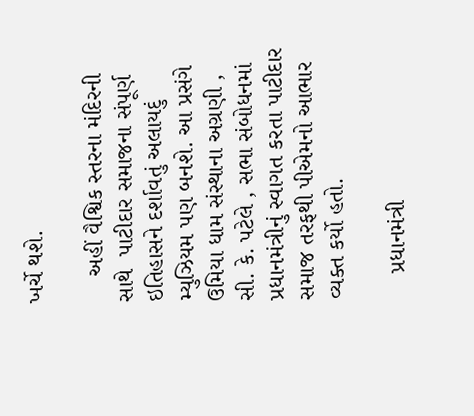ખર્ચે થશે.

    અહીં વૈશ્વિક સ્તરના મંદિરની સાથે  પાટીદાર સમાજના સંપૂર્ણ ઇતિહાસને દર્શાવતું અલાયદું મ્યુઝિયમ પણ બનશે. આ પ્રસંગે ઉમિયા ધામ સંસ્થાના અગ્રણી , સી. કે. પટેલે , સભા સંબોધનમાં પ્રધાનમંત્રીનું સ્વાગત કરતા પાટીદાર સમાજ તરફથી પીએમનો આભાર વ્યક્ત કર્યો હતો.

    પ્રધાનમંત્રી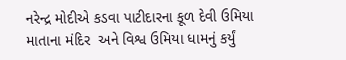નરેન્દ્ર મોદીએ કડવા પાટીદારના કૂળ દેવી ઉમિયા માતાના મંદિર  અને વિશ્વ ઉમિયા ધામનું કર્યું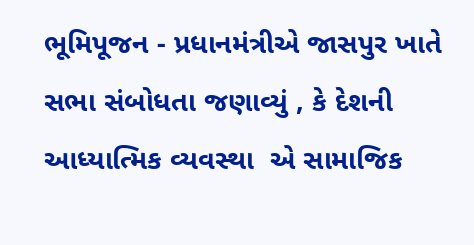ભૂમિપૂજન - પ્રધાનમંત્રીએ જાસપુર ખાતે સભા સંબોધતા જણાવ્યું , કે દેશની આધ્યાત્મિક વ્યવસ્થા  એ સામાજિક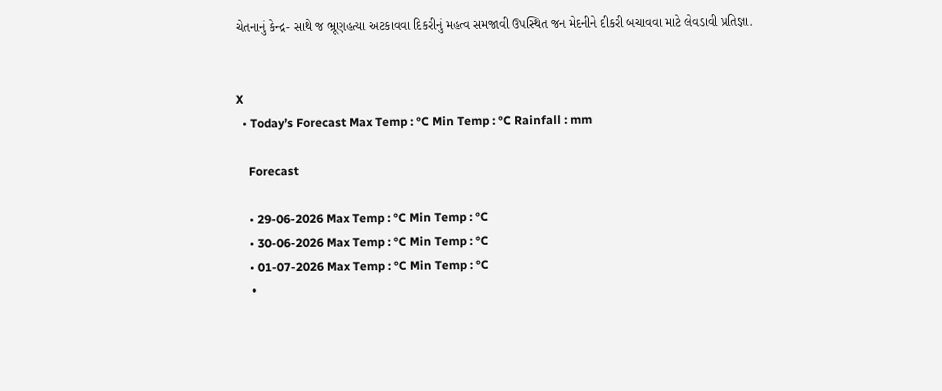ચેતનાનું કેન્દ્ર- સાથે જ ભ્રૂણહત્યા અટકાવવા દિકરીનું મહત્વ સમજાવી ઉપસ્થિત જન મેદનીને દીકરી બચાવવા માટે લેવડાવી પ્રતિજ્ઞા.


X
  • Today’s Forecast Max Temp : °C Min Temp : °C Rainfall : mm

    Forecast

    • 29-06-2026 Max Temp : °C Min Temp : °C
    • 30-06-2026 Max Temp : °C Min Temp : °C
    • 01-07-2026 Max Temp : °C Min Temp : °C
    •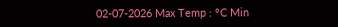02-07-2026 Max Temp : °C Min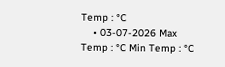Temp : °C
    • 03-07-2026 Max Temp : °C Min Temp : °C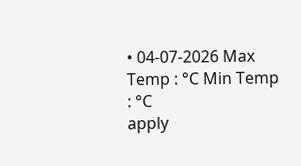• 04-07-2026 Max Temp : °C Min Temp : °C
apply